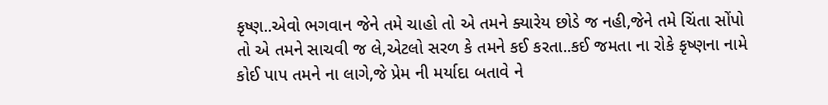કૃષ્ણ..એવો ભગવાન જેને તમે ચાહો તો એ તમને ક્યારેય છોડે જ નહી,જેને તમે ચિંતા સોંપો તો એ તમને સાચવી જ લે,એટલો સરળ કે તમને કઈ કરતા..કઈ જમતા ના રોકે કૃષ્ણના નામે કોઈ પાપ તમને ના લાગે,જે પ્રેમ ની મર્યાદા બતાવે ને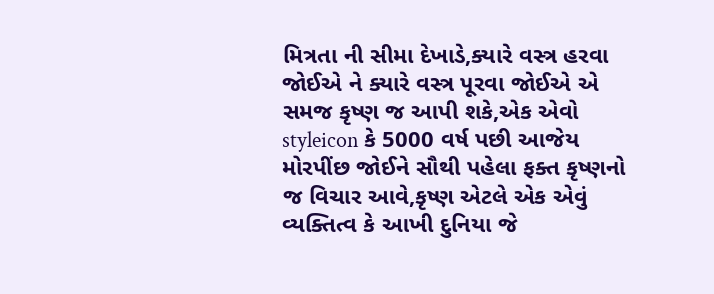મિત્રતા ની સીમા દેખાડે,ક્યારે વસ્ત્ર હરવા જોઈએ ને ક્યારે વસ્ત્ર પૂરવા જોઈએ એ સમજ કૃષ્ણ જ આપી શકે,એક એવો styleicon કે 5000 વર્ષ પછી આજેય મોરપીંછ જોઈને સૌથી પહેલા ફક્ત કૃષ્ણનો જ વિચાર આવે,કૃષ્ણ એટલે એક એવું વ્યક્તિત્વ કે આખી દુનિયા જે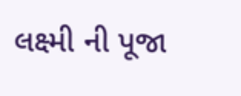લક્ષ્મી ની પૂજા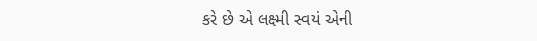કરે છે એ લક્ષ્મી સ્વયં એની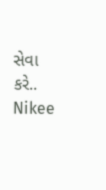સેવા કરે..
Nikee